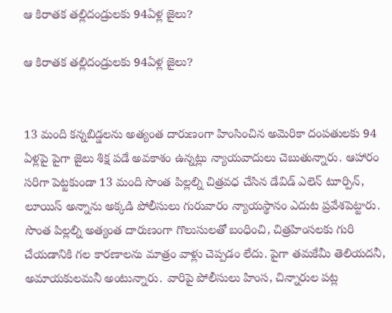ఆ కిరాతక తల్లిదండ్రులకు 94ఏళ్ల జైలు?

ఆ కిరాతక తల్లిదండ్రులకు 94ఏళ్ల జైలు?


13 మంది కన్నబిడ్డలను అత్యంత దారుణంగా హింసించిన అమెరికా దంపతులకు 94 ఏళ్లపై పైగా జైలు శిక్ష పడే అవకాశం ఉన్నట్లు న్యాయవాదులు చెబుతున్నారు. ఆహారం సరిగా పెట్టకుండా 13 మంది సొంత పిల్లల్ని చిత్రవధ చేసిన డేవిడ్‌ ఎలెన్‌ టూర్పిన్‌, లూయిస్‌ అన్నాను అక్కడి పోలీసులు గురువారం న్యాయస్థానం ఎదుట ప్రవేశపెట్టారు. సొంత పిల్లల్ని అత్యంత దారుణంగా గొలుసులతో బంధించి, చిత్రహింసలకు గురి చేయడానికి గల కారణాలను మాత్రం వాళ్లు చెప్పడం లేదు. పైగా తమకేమీ తెలియదనీ, అమాయకులమనీ అంటున్నారు. వారిపై పోలీసులు హింస, చిన్నారుల పట్ల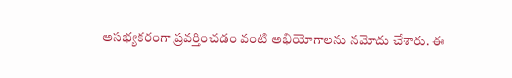అసభ్యకరంగా ప్రవర్తించడం వంటి అభియోగాలను నమోదు చేశారు. ఈ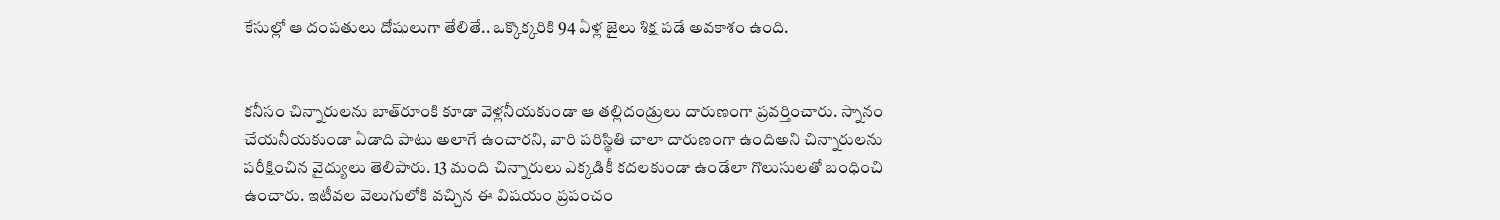కేసుల్లో ఆ దంపతులు దోషులుగా తేలితే.. ఒక్కొక్కరికి 94 ఏళ్ల జైలు శిక్ష పడే అవకాశం ఉంది.


కనీసం చిన్నారులను బాత్‌రూంకి కూడా వెళ్లనీయకుండా ఆ తల్లిదండ్రులు దారుణంగా ప్రవర్తించారు. స్నానం చేయనీయకుండా ఏడాది పాటు అలాగే ఉంచారని, వారి పరిస్థితి చాలా దారుణంగా ఉందిఅని చిన్నారులను పరీక్షించిన వైద్యులు తెలిపారు. 13 మంది చిన్నారులు ఎక్కడికీ కదలకుండా ఉండేలా గొలుసులతో బంధించి ఉంచారు. ఇటీవల వెలుగులోకి వచ్చిన ఈ విషయం ప్రపంచం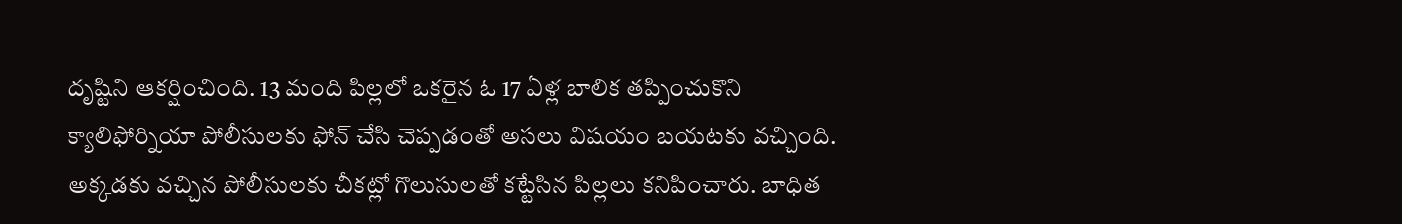దృష్టిని ఆకర్షించింది. 13 మంది పిల్లలో ఒకరైన ఓ 17 ఏళ్ల బాలిక తప్పించుకొని క్యాలిఫోర్నియా పోలీసులకు ఫోన్‌ చేసి చెప్పడంతో అసలు విషయం బయటకు వచ్చింది. అక్కడకు వచ్చిన పోలీసులకు చీకట్లో గొలుసులతో కట్టేసిన పిల్లలు కనిపించారు. బాధిత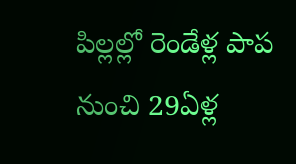పిల్లల్లో రెండేళ్ల పాప నుంచి 29ఏళ్ల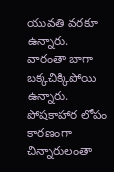యువతి వరకూ ఉన్నారు. వారంతా బాగా బక్కచిక్కిపోయి ఉన్నారు. పోషకాహార లోపం కారణంగా చిన్నారులంతా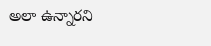అలా ఉన్నారని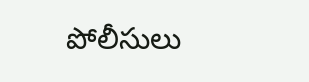పోలీసులు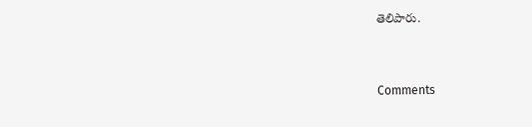తెలిపారు.


Comments